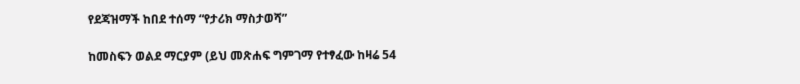የደጃዝማች ከበደ ተሰማ “የታሪክ ማስታወሻ”

ከመስፍን ወልደ ማርያም (ይህ መጽሐፍ ግምገማ የተፃፈው ከዛሬ 54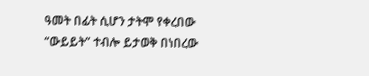ዓመት በፊት ሲሆን ታትሞ የቀረበው “ውይይት” ተብሎ ይታወቅ በነበረው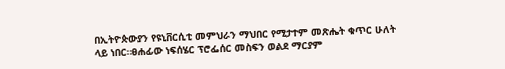በኢትዮጵውያን የዩኒቨርሲቲ መምህራን ማህበር የሚታተም መጽሔት ቁጥር ሁለት ላይ ነበር።ፀሐፊው ነፍሰሄር ፕሮፌሰር መስፍን ወልደ ማርያም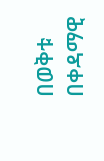በወቅቱ በቀዳማዊ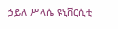ኃይለ ሥላሴ ዩኒቨርሲቲ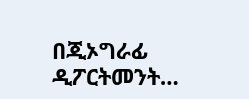በጂኦግራፊ ዲፖርትመንት…